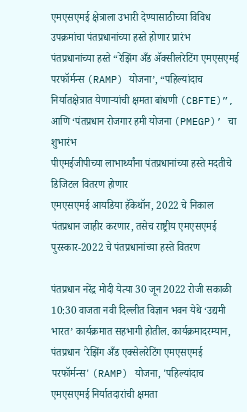एमएसएमई क्षेत्राला उभारी देण्यासाठीच्या विविध उपक्रमांचा पंतप्रधानांच्या हस्ते होणार प्रारंभ
पंतप्रधानांच्या हस्ते “रेझिंग अँड ॲक्सीलरेटिंग एमएसएमई परफॉर्मन्स (RAMP) योजना’, “पहिल्यांदाच निर्यातक्षेत्रात येणाऱ्यांची क्षमता बांधणी (CBFTE)”, आणि ‘पंतप्रधान रोजगार हमी योजना (PMEGP)’ चा शुभारंभ
पीएमईजीपीच्या लाभार्थ्यांना पंतप्रधानांच्या हस्ते मदतीचे डिजिटल वितरण होणार
एमएसएमई आयडिया हॅकेथॉन, 2022 चे निकाल पंतप्रधान जाहीर करणार, तसेच राष्ट्रीय एमएसएमई पुरस्कार-2022 चे पंतप्रधानांच्या हस्ते वितरण

पंतप्रधान नरेंद्र मोदी येत्या 30 जून 2022 रोजी सकाळी 10:30 वाजता नवी दिल्लीत विज्ञान भवन येथे ‘उद्यमी भारत’ कार्यक्रमात सहभागी होतील. कार्यक्रमादरम्यान, पंतप्रधान 'रेझिंग अँड एक्सेलरेटिंग एमएसएमई परफॉर्मन्स' (RAMP) योजना, 'पहिल्यांदाच एमएसएमई निर्यातदारांची क्षमता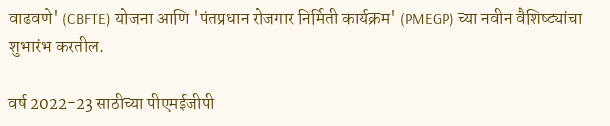वाढवणे' (CBFTE) योजना आणि 'पंतप्रधान रोजगार निर्मिती कार्यक्रम' (PMEGP) च्या नवीन वैशिष्ट्यांचा शुभारंभ करतील.

वर्ष 2022-23 साठीच्या पीएमईजीपी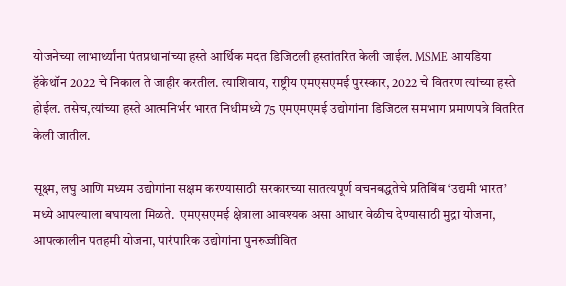योजनेच्या लाभार्थ्यांना पंतप्रधानांच्या हस्ते आर्थिक मदत डिजिटली हस्तांतरित केली जाईल. MSME आयडिया हॅकेथॉन 2022 चे निकाल ते जाहीर करतील. त्याशिवाय, राष्ट्रीय एमएसएमई पुरस्कार, 2022 चे वितरण त्यांच्या हस्ते होईल. तसेच,त्यांच्या हस्ते आत्मनिर्भर भारत निधीमध्ये 75 एमएमएमई उद्योगांना डिजिटल समभाग प्रमाणपत्रे वितरित केली जातील.

सूक्ष्म, लघु आणि मध्यम उद्योगांना सक्षम करण्यासाठी सरकारच्या सातत्यपूर्ण वचनबद्धतेचे प्रतिबिंब ‘उद्यमी भारत’ मध्ये आपल्याला बघायला मिळते.  एमएसएमई क्षेत्राला आवश्यक असा आधार वेळीच देण्यासाठी मुद्रा योजना, आपत्कालीन पतहमी योजना, पारंपारिक उद्योगांना पुनरुज्जीवित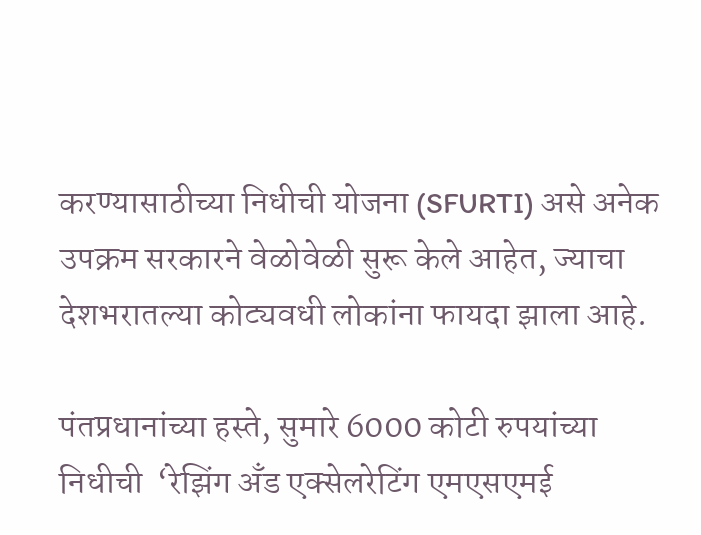करण्यासाठीच्या निधीची योजना (SFURTI) असे अनेक उपक्रम सरकारने वेळोवेळी सुरू केले आहेत, ज्याचा देशभरातल्या कोट्यवधी लोकांना फायदा झाला आहे.

पंतप्रधानांच्या हस्ते, सुमारे 6000 कोटी रुपयांच्या निधीची  ‘रेझिंग अँड एक्सेलरेटिंग एमएसएमई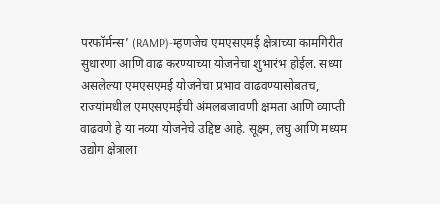परफॉर्मन्स’ (RAMP)-म्हणजेच एमएसएमई क्षेत्राच्या कामगिरीत सुधारणा आणि वाढ करण्याच्या योजनेचा शुभारंभ होईल. सध्या असलेल्या एमएसएमई योजनेचा प्रभाव वाढवण्यासोबतच, राज्यांमधील एमएसएमईची अंमलबजावणी क्षमता आणि व्याप्ती वाढवणे हे या नव्या योजनेचे उद्दिष्ट आहे. सूक्ष्म, लघु आणि मध्यम उद्योग क्षेत्राला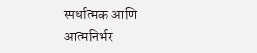स्पर्धात्मक आणि आत्मनिर्भर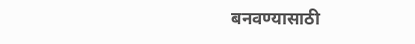बनवण्यासाठी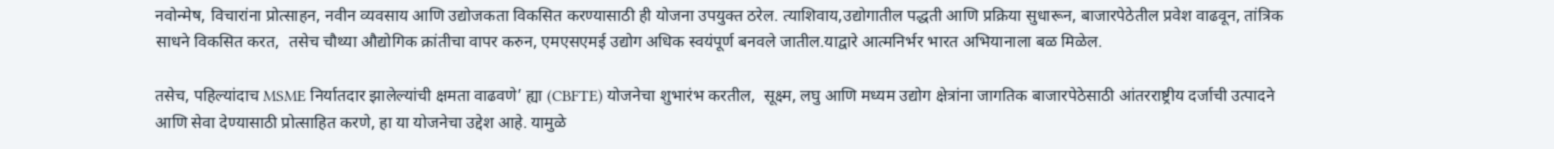नवोन्मेष, विचारांना प्रोत्साहन, नवीन व्यवसाय आणि उद्योजकता विकसित करण्यासाठी ही योजना उपयुक्त ठरेल. त्याशिवाय,उद्योगातील पद्धती आणि प्रक्रिया सुधारून, बाजारपेठेतील प्रवेश वाढवून, तांत्रिक साधने विकसित करत,  तसेच चौथ्या औद्योगिक क्रांतीचा वापर करुन, एमएसएमई उद्योग अधिक स्वयंपूर्ण बनवले जातील.याद्वारे आत्मनिर्भर भारत अभियानाला बळ मिळेल.

तसेच, पहिल्यांदाच MSME निर्यातदार झालेल्यांची क्षमता वाढवणे’ ह्या (CBFTE) योजनेचा शुभारंभ करतील,  सूक्ष्म, लघु आणि मध्यम उद्योग क्षेत्रांना जागतिक बाजारपेठेसाठी आंतरराष्ट्रीय दर्जाची उत्पादने आणि सेवा देण्यासाठी प्रोत्साहित करणे, हा या योजनेचा उद्देश आहे. यामुळे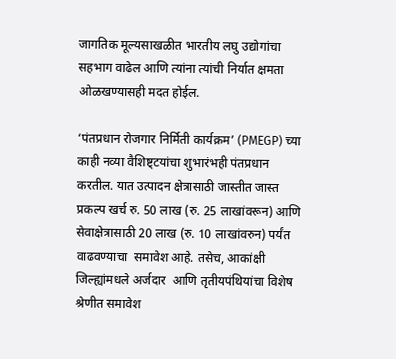जागतिक मूल्यसाखळीत भारतीय लघु उद्योगांचा सहभाग वाढेल आणि त्यांना त्यांची निर्यात क्षमता ओळखण्यासही मदत होईल.

‘पंतप्रधान रोजगार निर्मिती कार्यक्रम’ (PMEGP) च्या काही नव्या वैशिष्ट्टयांचा शुभारंभही पंतप्रधान करतील. यात उत्पादन क्षेत्रासाठी जास्तीत जास्त प्रकल्प खर्च रु. 50 लाख (रु. 25 लाखांवरून) आणि सेवाक्षेत्रासाठी 20 लाख (रु. 10 लाखांवरुन) पर्यंत वाढवण्याचा  समावेश आहे. तसेच, आकांक्षी जिल्ह्यांमधले अर्जदार  आणि तृतीयपंथियांचा विशेष श्रेणीत समावेश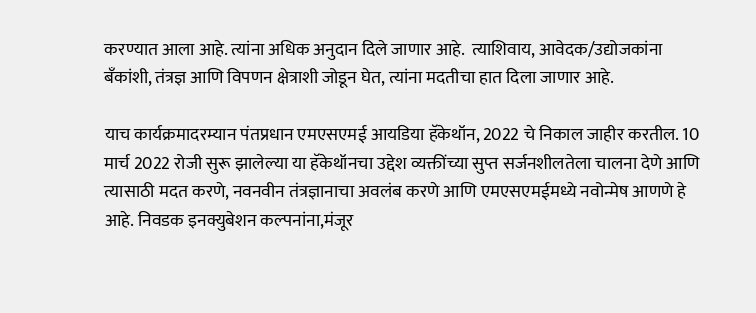करण्यात आला आहे. त्यांना अधिक अनुदान दिले जाणार आहे.  त्याशिवाय, आवेदक/उद्योजकांना बँकांशी, तंत्रज्ञ आणि विपणन क्षेत्राशी जोडून घेत, त्यांना मदतीचा हात दिला जाणार आहे.

याच कार्यक्रमादरम्यान पंतप्रधान एमएसएमई आयडिया हॅकेथॉन, 2022 चे निकाल जाहीर करतील. 10 मार्च 2022 रोजी सुरू झालेल्या या हॅकेथॉनचा उद्देश व्यक्तींच्या सुप्त सर्जनशीलतेला चालना देणे आणि त्यासाठी मदत करणे, नवनवीन तंत्रज्ञानाचा अवलंब करणे आणि एमएसएमईमध्ये नवोन्मेष आणणे हे आहे. निवडक इनक्युबेशन कल्पनांना,मंजूर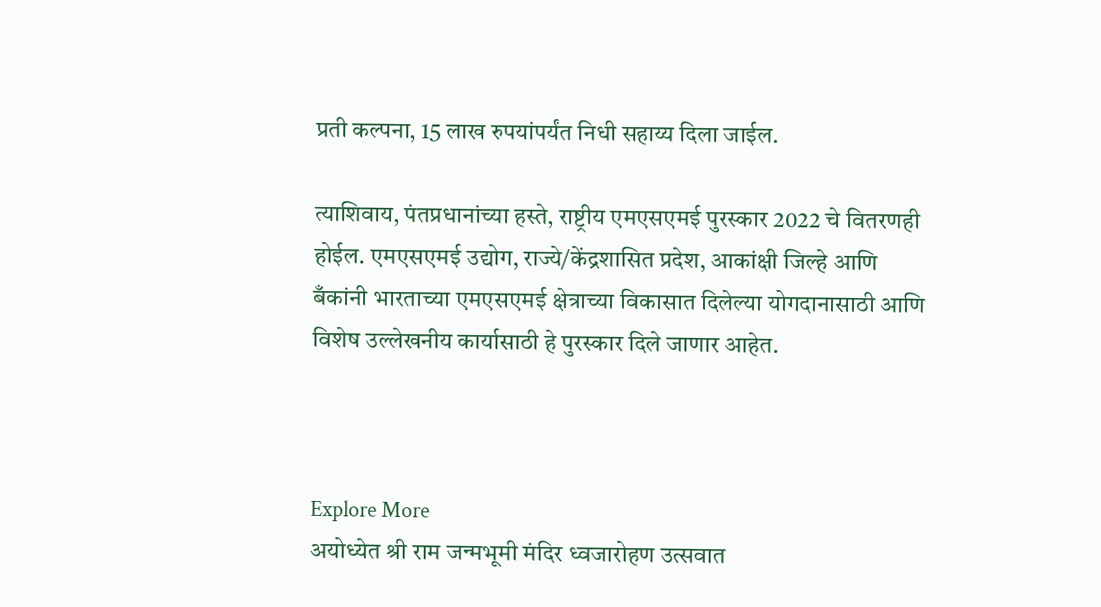प्रती कल्पना, 15 लाख रुपयांपर्यंत निधी सहाय्य दिला जाईल.

त्याशिवाय, पंतप्रधानांच्या हस्ते, राष्ट्रीय एमएसएमई पुरस्कार 2022 चे वितरणही होईल. एमएसएमई उद्योग, राज्ये/केंद्रशासित प्रदेश, आकांक्षी जिल्हे आणि बँकांनी भारताच्या एमएसएमई क्षेत्राच्या विकासात दिलेल्या योगदानासाठी आणि विशेष उल्लेखनीय कार्यासाठी हे पुरस्कार दिले जाणार आहेत.



Explore More
अयोध्येत श्री राम जन्मभूमी मंदिर ध्वजारोहण उत्सवात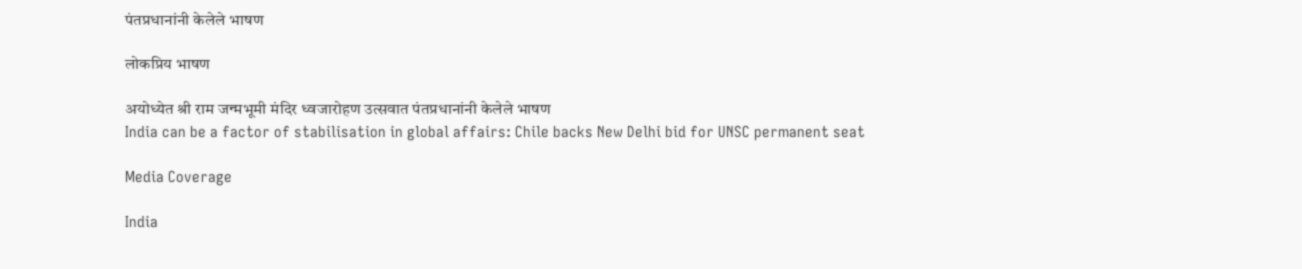पंतप्रधानांनी केलेले भाषण

लोकप्रिय भाषण

अयोध्येत श्री राम जन्मभूमी मंदिर ध्वजारोहण उत्सवात पंतप्रधानांनी केलेले भाषण
India can be a factor of stabilisation in global affairs: Chile backs New Delhi bid for UNSC permanent seat

Media Coverage

India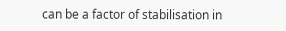can be a factor of stabilisation in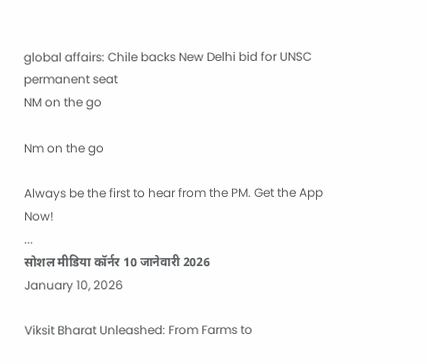global affairs: Chile backs New Delhi bid for UNSC permanent seat
NM on the go

Nm on the go

Always be the first to hear from the PM. Get the App Now!
...
सोशल मीडिया कॉर्नर 10 जानेवारी 2026
January 10, 2026

Viksit Bharat Unleashed: From Farms to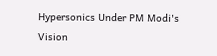Hypersonics Under PM Modi's Vision